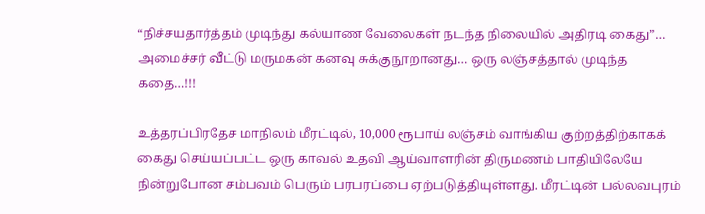“நிச்சயதார்த்தம் முடிந்து கல்யாண வேலைகள் நடந்த நிலையில் அதிரடி கைது”… அமைச்சர் வீட்டு மருமகன் கனவு சுக்குநூறானது… ஒரு லஞ்சத்தால் முடிந்த கதை…!!!

உத்தரப்பிரதேச மாநிலம் மீரட்டில், 10,000 ரூபாய் லஞ்சம் வாங்கிய குற்றத்திற்காகக் கைது செய்யப்பட்ட ஒரு காவல் உதவி ஆய்வாளரின் திருமணம் பாதியிலேயே நின்றுபோன சம்பவம் பெரும் பரபரப்பை ஏற்படுத்தியுள்ளது. மீரட்டின் பல்லவபுரம்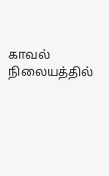காவல் நிலையத்தில்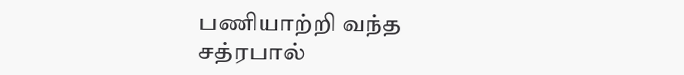பணியாற்றி வந்த சத்ரபால்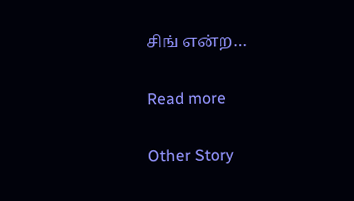சிங் என்ற…

Read more

Other Story